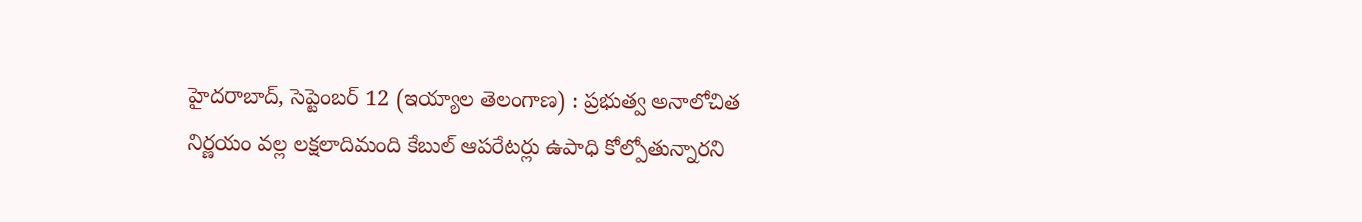హైదరాబాద్, సెప్టెంబర్ 12 (ఇయ్యాల తెలంగాణ) : ప్రభుత్వ అనాలోచిత నిర్ణయం వల్ల లక్షలాదిమంది కేబుల్ ఆపరేటర్లు ఉపాధి కోల్పోతున్నారని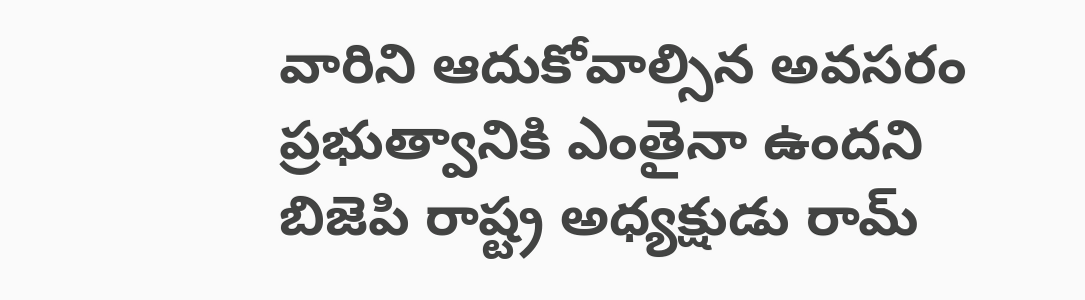వారిని ఆదుకోవాల్సిన అవసరం ప్రభుత్వానికి ఎంతైనా ఉందని బిజెపి రాష్ట్ర అధ్యక్షుడు రామ్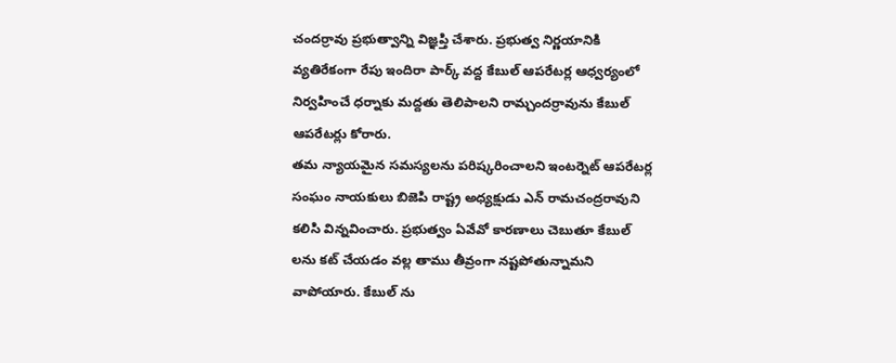చందర్రావు ప్రభుత్వాన్ని విజ్ఞప్తి చేశారు. ప్రభుత్వ నిర్ణయానికి వ్యతిరేకంగా రేపు ఇందిరా పార్క్ వద్ద కేబుల్ ఆపరేటర్ల ఆధ్వర్యంలో నిర్వహించే ధర్నాకు మద్దతు తెలిపాలని రామ్చందర్రావును కేబుల్ ఆపరేటర్లు కోరారు.
తమ న్యాయమైన సమస్యలను పరిష్కరించాలని ఇంటర్నెట్ ఆపరేటర్ల సంఘం నాయకులు బిజెపి రాష్ట్ర అధ్యక్షుడు ఎన్ రామచంద్రరావుని కలిసి విన్నవించారు. ప్రభుత్వం ఏవేవో కారణాలు చెబుతూ కేబుల్ లను కట్ చేయడం వల్ల తాము తీవ్రంగా నష్టపోతున్నామని వాపోయారు. కేబుల్ ను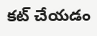కట్ చేయడం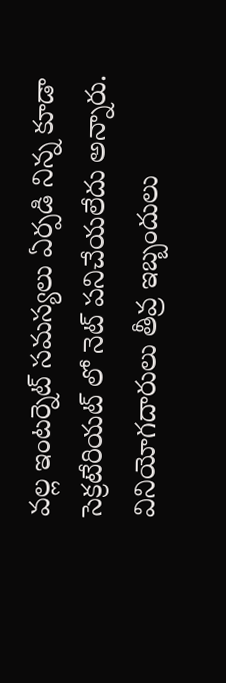వల్ల ఇంటర్నెట్ సమస్యలు ఏర్పడి నిన్న కూడా సెక్రటేరియట్ లో నెట్ పనిచేయలేదు అన్నారు. వినియోగదారులు తీవ్ర ఇబ్బందులు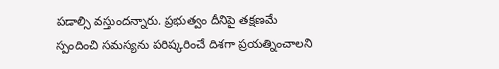పడాల్సి వస్తుందన్నారు. ప్రభుత్వం దీనిపై తక్షణమే స్పందించి సమస్యను పరిష్కరించే దిశగా ప్రయత్నించాలని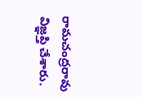రామచంద్రరావు విజ్ఞప్తి చేశారు.